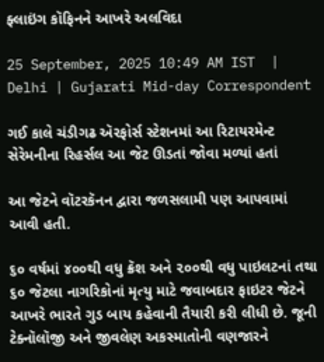ફ્લાઇંગ કૉફિનને આખરે અલવિદા

25 September, 2025 10:49 AM IST  |  Delhi | Gujarati Mid-day Correspondent

ગઈ કાલે ચંડીગઢ ઍરફોર્સ સ્ટેશનમાં આ રિટાયરમેન્ટ સેરેમનીના રિહર્સલ આ જેટ ઊડતાં જોવા મળ્યાં હતાં

આ જેટને વૉટરકૅનન દ્વારા જળસલામી પણ આપવામાં આવી હતી.

૬૦ વર્ષમાં ૪૦૦થી વધુ ક્રૅશ અને ૨૦૦થી વધુ પાઇલટનાં તથા ૬૦ જેટલા નાગરિકોનાં મૃત્યુ માટે જવાબદાર ફાઇટર જેટને આખરે ભારતે ગુડ બાય કહેવાની તૈયારી કરી લીધી છે. જૂની ટેક્નૉલૉજી અને જીવલેણ અકસ્માતોની વણજારને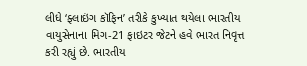લીધે ‘ફ્લાઇંગ કૉફિન’ તરીકે કુખ્યાત થયેલા ભારતીય વાયુસેનાના મિગ-21 ફાઇટર જેટને હવે ભારત નિવૃત્ત કરી રહ્યું છે. ભારતીય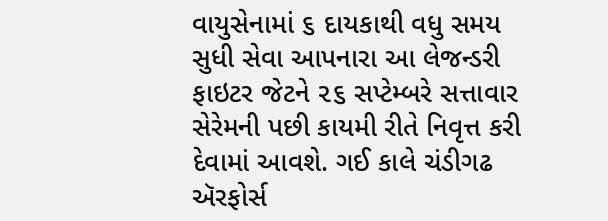વાયુસેનામાં ૬ દાયકાથી વધુ સમય સુધી સેવા આપનારા આ લેજન્ડરી ફાઇટર જેટને ૨૬ સપ્ટેમ્બરે સત્તાવાર સેરેમની પછી કાયમી રીતે નિવૃત્ત કરી દેવામાં આવશે. ગઈ કાલે ચંડીગઢ ઍરફોર્સ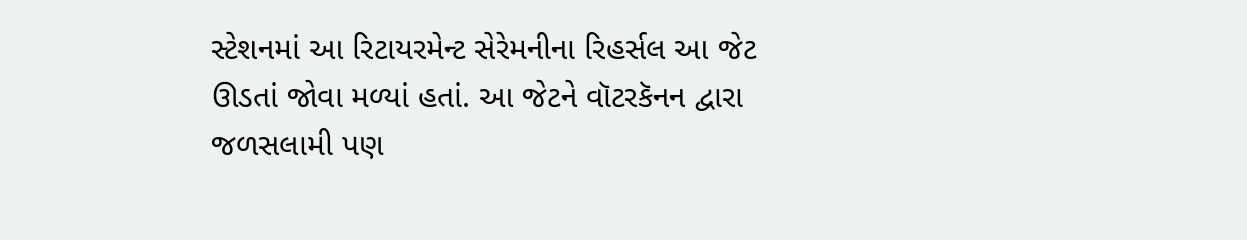સ્ટેશનમાં આ રિટાયરમેન્ટ સેરેમનીના રિહર્સલ આ જેટ ઊડતાં જોવા મળ્યાં હતાં. આ જેટને વૉટરકૅનન દ્વારા જળસલામી પણ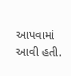આપવામાં આવી હતી.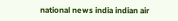national news india indian air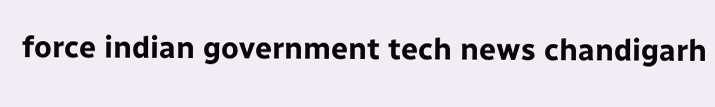force indian government tech news chandigarh